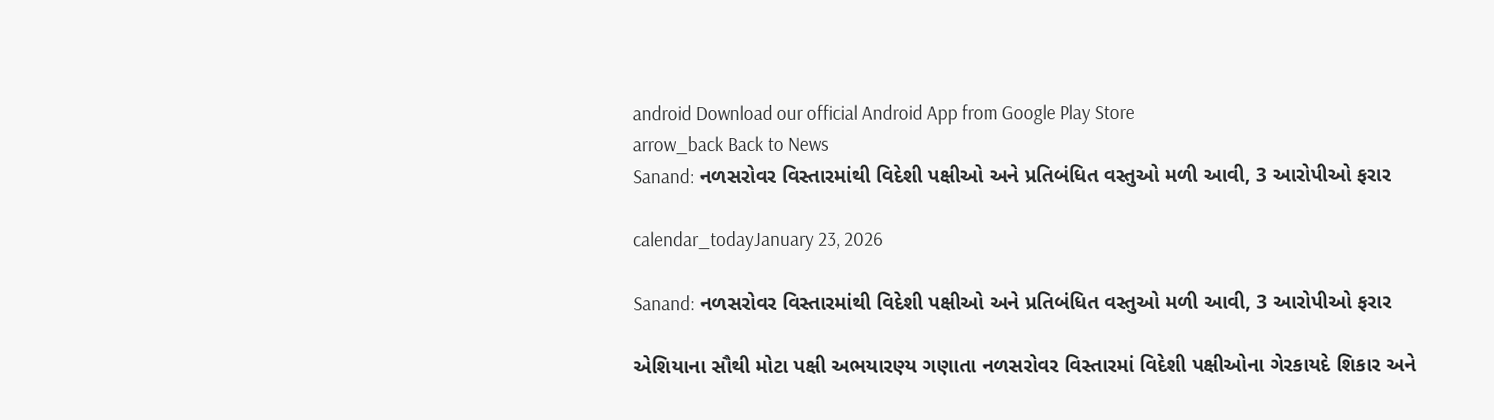android Download our official Android App from Google Play Store
arrow_back Back to News
Sanand: નળસરોવર વિસ્તારમાંથી વિદેશી પક્ષીઓ અને પ્રતિબંધિત વસ્તુઓ મળી આવી, 3 આરોપીઓ ફરાર

calendar_todayJanuary 23, 2026

Sanand: નળસરોવર વિસ્તારમાંથી વિદેશી પક્ષીઓ અને પ્રતિબંધિત વસ્તુઓ મળી આવી, 3 આરોપીઓ ફરાર

એશિયાના સૌથી મોટા પક્ષી અભયારણ્ય ગણાતા નળસરોવર વિસ્તારમાં વિદેશી પક્ષીઓના ગેરકાયદે શિકાર અને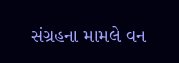સંગ્રહના મામલે વન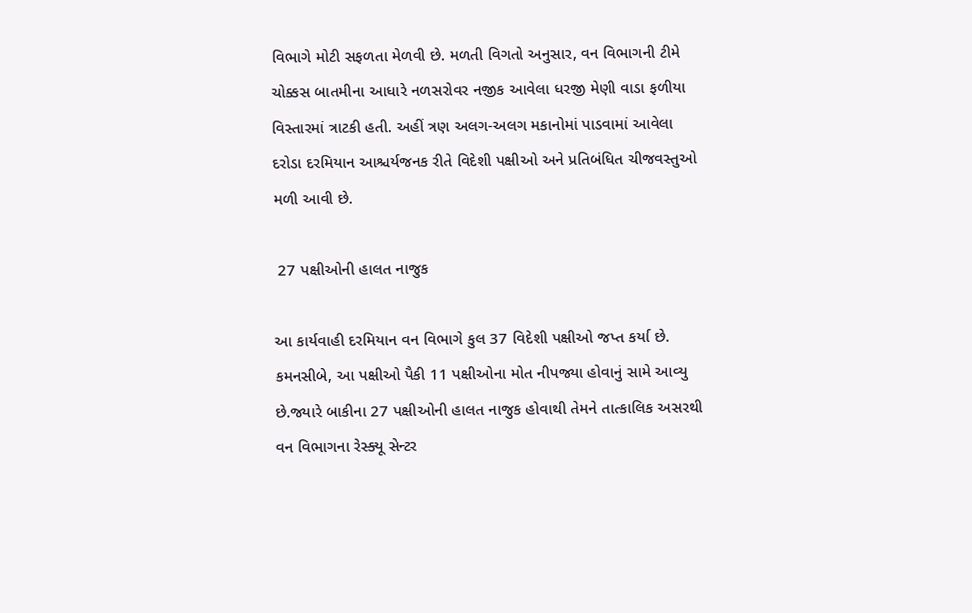વિભાગે મોટી સફળતા મેળવી છે. મળતી વિગતો અનુસાર, વન વિભાગની ટીમે ચોક્કસ બાતમીના આધારે નળસરોવર નજીક આવેલા ધરજી મેણી વાડા ફળીયા વિસ્તારમાં ત્રાટકી હતી. અહીં ત્રણ અલગ-અલગ મકાનોમાં પાડવામાં આવેલા દરોડા દરમિયાન આશ્ચર્યજનક રીતે વિદેશી પક્ષીઓ અને પ્રતિબંધિત ચીજવસ્તુઓ મળી આવી છે.

 27 પક્ષીઓની હાલત નાજુક

આ કાર્યવાહી દરમિયાન વન વિભાગે કુલ 37 વિદેશી પક્ષીઓ જપ્ત કર્યા છે. કમનસીબે, આ પક્ષીઓ પૈકી 11 પક્ષીઓના મોત નીપજ્યા હોવાનું સામે આવ્યુ છે.જ્યારે બાકીના 27 પક્ષીઓની હાલત નાજુક હોવાથી તેમને તાત્કાલિક અસરથી વન વિભાગના રેસ્ક્યૂ સેન્ટર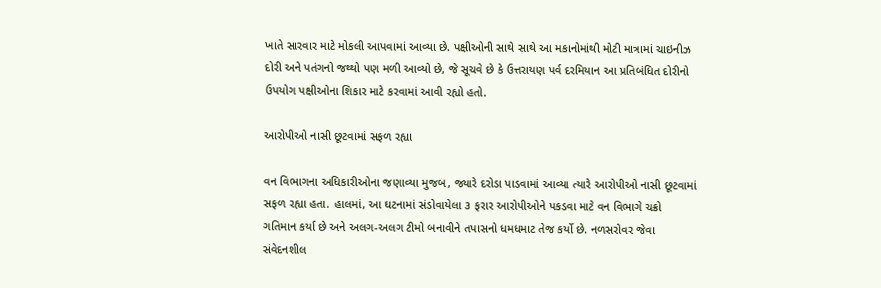ખાતે સારવાર માટે મોકલી આપવામાં આવ્યા છે. પક્ષીઓની સાથે સાથે આ મકાનોમાંથી મોટી માત્રામાં ચાઇનીઝ દોરી અને પતંગનો જથ્થો પણ મળી આવ્યો છે, જે સૂચવે છે કે ઉત્તરાયણ પર્વ દરમિયાન આ પ્રતિબંધિત દોરીનો ઉપયોગ પક્ષીઓના શિકાર માટે કરવામાં આવી રહ્યો હતો.

આરોપીઓ નાસી છૂટવામાં સફળ રહ્યા

વન વિભાગના અધિકારીઓના જણાવ્યા મુજબ, જ્યારે દરોડા પાડવામાં આવ્યા ત્યારે આરોપીઓ નાસી છૂટવામાં સફળ રહ્યા હતા. હાલમાં, આ ઘટનામાં સંડોવાયેલા ૩ ફરાર આરોપીઓને પકડવા માટે વન વિભાગે ચક્રો ગતિમાન કર્યા છે અને અલગ-અલગ ટીમો બનાવીને તપાસનો ધમધમાટ તેજ કર્યો છે. નળસરોવર જેવા સંવેદનશીલ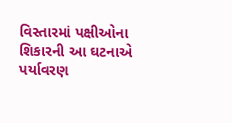વિસ્તારમાં પક્ષીઓના શિકારની આ ઘટનાએ પર્યાવરણ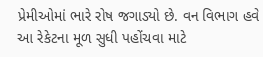પ્રેમીઓમાં ભારે રોષ જગાડ્યો છે. વન વિભાગ હવે આ રેકેટના મૂળ સુધી પહોંચવા માટે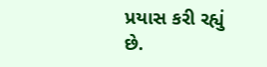પ્રયાસ કરી રહ્યું છે.